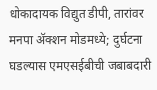धोकादायक विद्युत डीपी, तारांवर मनपा ॲक्शन मोडमध्ये; दुर्घटना घडल्यास एमएसईबीची जबाबदारी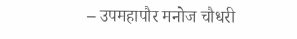– उपमहापौर मनोज चौधरी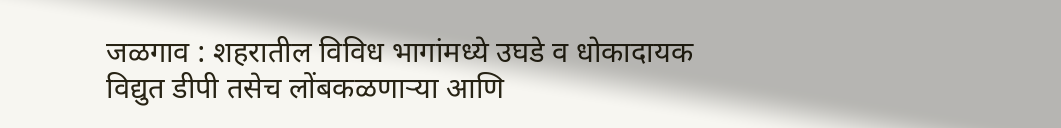जळगाव : शहरातील विविध भागांमध्ये उघडे व धोकादायक विद्युत डीपी तसेच लोंबकळणाऱ्या आणि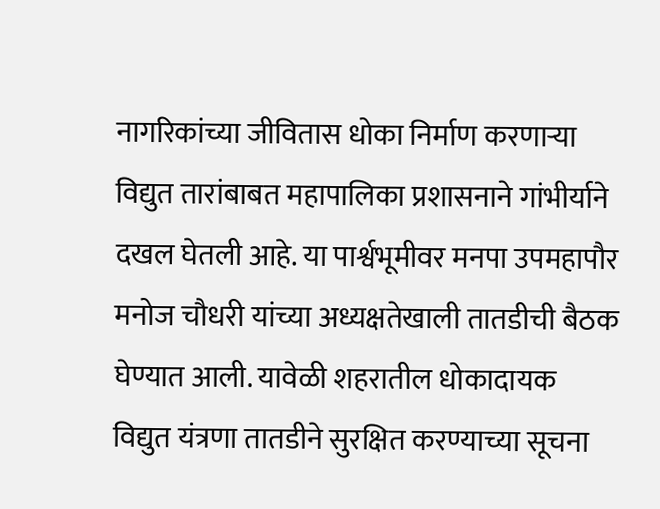नागरिकांच्या जीवितास धोका निर्माण करणाऱ्या विद्युत तारांबाबत महापालिका प्रशासनाने गांभीर्याने दखल घेतली आहे. या पार्श्वभूमीवर मनपा उपमहापौर मनोज चौधरी यांच्या अध्यक्षतेखाली तातडीची बैठक घेण्यात आली. यावेळी शहरातील धोकादायक विद्युत यंत्रणा तातडीने सुरक्षित करण्याच्या सूचना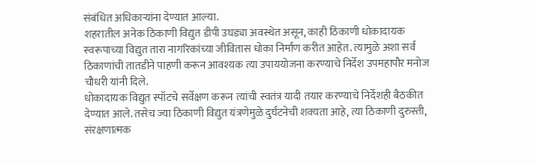संबंधित अधिकाऱ्यांना देण्यात आल्या.
शहरातील अनेक ठिकाणी विद्युत डीपी उघड्या अवस्थेत असून, काही ठिकाणी धोकादायक स्वरूपाच्या विद्युत तारा नागरिकांच्या जीवितास धोका निर्माण करीत आहेत. त्यामुळे अशा सर्व ठिकाणांची तातडीने पाहणी करून आवश्यक त्या उपाययोजना करण्याचे निर्देश उपमहापौर मनोज चौधरी यांनी दिले.
धोकादायक विद्युत स्पॉटचे सर्वेक्षण करून त्यांची स्वतंत्र यादी तयार करण्याचे निर्देशही बैठकीत देण्यात आले. तसेच ज्या ठिकाणी विद्युत यंत्रणेमुळे दुर्घटनेची शक्यता आहे, त्या ठिकाणी दुरुस्ती, संरक्षणात्मक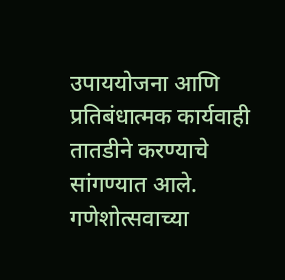उपाययोजना आणि प्रतिबंधात्मक कार्यवाही तातडीने करण्याचे सांगण्यात आले.
गणेशोत्सवाच्या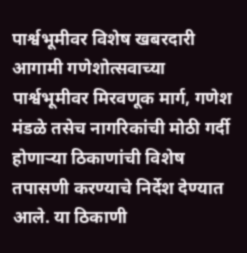पार्श्वभूमीवर विशेष खबरदारी
आगामी गणेशोत्सवाच्या पार्श्वभूमीवर मिरवणूक मार्ग, गणेश मंडळे तसेच नागरिकांची मोठी गर्दी होणाऱ्या ठिकाणांची विशेष तपासणी करण्याचे निर्देश देण्यात आले. या ठिकाणी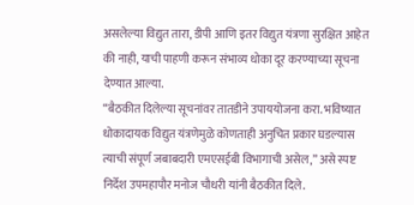असलेल्या विद्युत तारा, डीपी आणि इतर विद्युत यंत्रणा सुरक्षित आहेत की नाही, याची पाहणी करून संभाव्य धोका दूर करण्याच्या सूचना देण्यात आल्या.
“बैठकीत दिलेल्या सूचनांवर तातडीने उपाययोजना करा. भविष्यात धोकादायक विद्युत यंत्रणेमुळे कोणताही अनुचित प्रकार घडल्यास त्याची संपूर्ण जबाबदारी एमएसईबी विभागाची असेल,” असे स्पष्ट निर्देश उपमहापौर मनोज चौधरी यांनी बैठकीत दिले.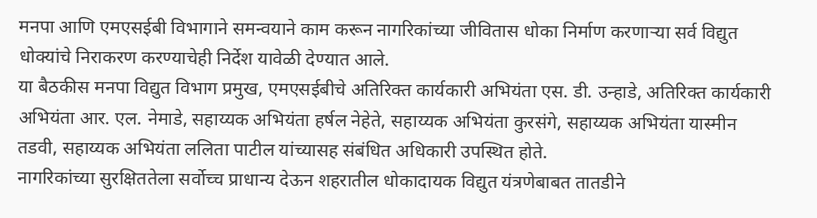मनपा आणि एमएसईबी विभागाने समन्वयाने काम करून नागरिकांच्या जीवितास धोका निर्माण करणाऱ्या सर्व विद्युत धोक्यांचे निराकरण करण्याचेही निर्देश यावेळी देण्यात आले.
या बैठकीस मनपा विद्युत विभाग प्रमुख, एमएसईबीचे अतिरिक्त कार्यकारी अभियंता एस. डी. उन्हाडे, अतिरिक्त कार्यकारी अभियंता आर. एल. नेमाडे, सहाय्यक अभियंता हर्षल नेहेते, सहाय्यक अभियंता कुरसंगे, सहाय्यक अभियंता यास्मीन तडवी, सहाय्यक अभियंता ललिता पाटील यांच्यासह संबंधित अधिकारी उपस्थित होते.
नागरिकांच्या सुरक्षिततेला सर्वोच्च प्राधान्य देऊन शहरातील धोकादायक विद्युत यंत्रणेबाबत तातडीने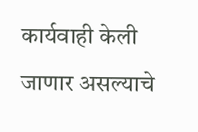कार्यवाही केली जाणार असल्याचे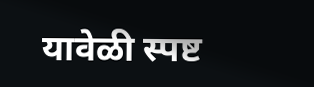यावेळी स्पष्ट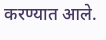करण्यात आले.